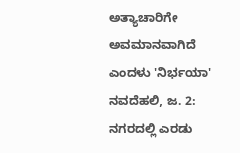ಅತ್ಯಾಚಾರಿಗೇ ಅವಮಾನವಾಗಿದೆ ಎಂದಳು 'ನಿರ್ಭಯಾ'
ನವದೆಹಲಿ, ಜ. 2: ನಗರದಲ್ಲಿ ಎರಡು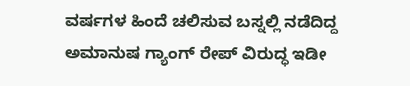ವರ್ಷಗಳ ಹಿಂದೆ ಚಲಿಸುವ ಬಸ್ನಲ್ಲಿ ನಡೆದಿದ್ದ ಅಮಾನುಷ ಗ್ಯಾಂಗ್ ರೇಪ್ ವಿರುದ್ಧ ಇಡೀ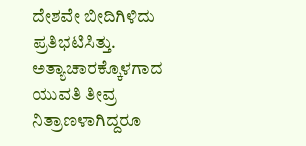ದೇಶವೇ ಬೀದಿಗಿಳಿದು ಪ್ರತಿಭಟಿಸಿತ್ತು. ಅತ್ಯಾಚಾರಕ್ಕೊಳಗಾದ ಯುವತಿ ತೀವ್ರ ನಿತ್ರಾಣಳಾಗಿದ್ದರೂ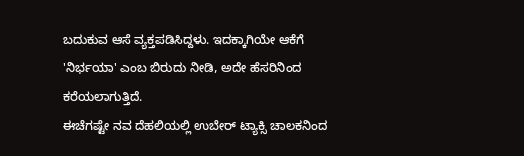ಬದುಕುವ ಆಸೆ ವ್ಯಕ್ತಪಡಿಸಿದ್ದಳು. ಇದಕ್ಕಾಗಿಯೇ ಆಕೆಗೆ 'ನಿರ್ಭಯಾ' ಎಂಬ ಬಿರುದು ನೀಡಿ, ಅದೇ ಹೆಸರಿನಿಂದ ಕರೆಯಲಾಗುತ್ತಿದೆ.
ಈಚೆಗಷ್ಟೇ ನವ ದೆಹಲಿಯಲ್ಲಿ ಉಬೇರ್ ಟ್ಯಾಕ್ಸಿ ಚಾಲಕನಿಂದ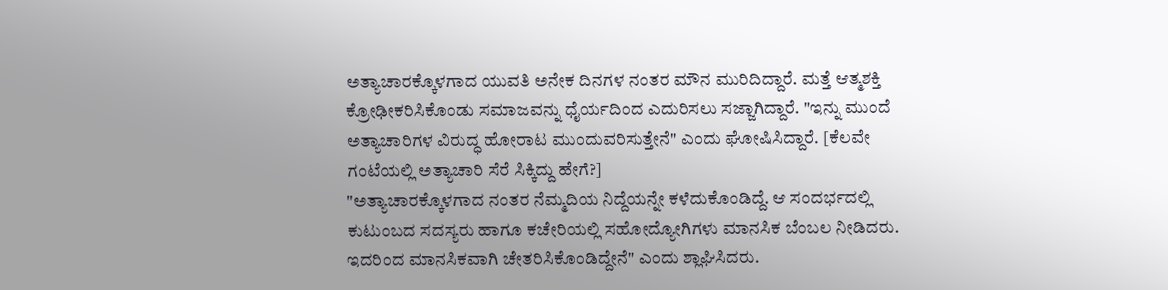ಅತ್ಯಾಚಾರಕ್ಕೊಳಗಾದ ಯುವತಿ ಅನೇಕ ದಿನಗಳ ನಂತರ ಮೌನ ಮುರಿದಿದ್ದಾರೆ. ಮತ್ತೆ ಆತ್ಮಶಕ್ತಿ ಕ್ರೋಢೀಕರಿಸಿಕೊಂಡು ಸಮಾಜವನ್ನು ಧೈರ್ಯದಿಂದ ಎದುರಿಸಲು ಸಜ್ಜಾಗಿದ್ದಾರೆ. "ಇನ್ನು ಮುಂದೆ ಅತ್ಯಾಚಾರಿಗಳ ವಿರುದ್ಧ ಹೋರಾಟ ಮುಂದುವರಿಸುತ್ತೇನೆ" ಎಂದು ಘೋಷಿಸಿದ್ದಾರೆ. [ಕೆಲವೇ ಗಂಟೆಯಲ್ಲಿ ಅತ್ಯಾಚಾರಿ ಸೆರೆ ಸಿಕ್ಕಿದ್ದು ಹೇಗೆ?]
"ಅತ್ಯಾಚಾರಕ್ಕೊಳಗಾದ ನಂತರ ನೆಮ್ಮದಿಯ ನಿದ್ದೆಯನ್ನೇ ಕಳೆದುಕೊಂಡಿದ್ದೆ. ಆ ಸಂದರ್ಭದಲ್ಲಿ ಕುಟುಂಬದ ಸದಸ್ಯರು ಹಾಗೂ ಕಚೇರಿಯಲ್ಲಿ ಸಹೋದ್ಯೋಗಿಗಳು ಮಾನಸಿಕ ಬೆಂಬಲ ನೀಡಿದರು. ಇದರಿಂದ ಮಾನಸಿಕವಾಗಿ ಚೇತರಿಸಿಕೊಂಡಿದ್ದೇನೆ" ಎಂದು ಶ್ಲಾಘಿಸಿದರು.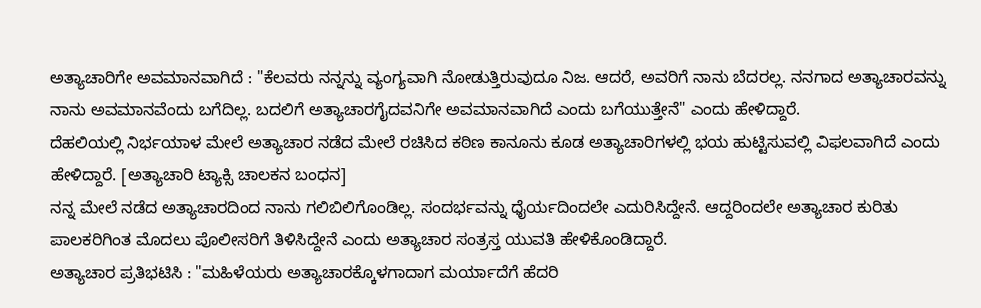ಅತ್ಯಾಚಾರಿಗೇ ಅವಮಾನವಾಗಿದೆ : "ಕೆಲವರು ನನ್ನನ್ನು ವ್ಯಂಗ್ಯವಾಗಿ ನೋಡುತ್ತಿರುವುದೂ ನಿಜ. ಆದರೆ, ಅವರಿಗೆ ನಾನು ಬೆದರಲ್ಲ. ನನಗಾದ ಅತ್ಯಾಚಾರವನ್ನು ನಾನು ಅವಮಾನವೆಂದು ಬಗೆದಿಲ್ಲ. ಬದಲಿಗೆ ಅತ್ಯಾಚಾರಗೈದವನಿಗೇ ಅವಮಾನವಾಗಿದೆ ಎಂದು ಬಗೆಯುತ್ತೇನೆ" ಎಂದು ಹೇಳಿದ್ದಾರೆ.
ದೆಹಲಿಯಲ್ಲಿ ನಿರ್ಭಯಾಳ ಮೇಲೆ ಅತ್ಯಾಚಾರ ನಡೆದ ಮೇಲೆ ರಚಿಸಿದ ಕಠಿಣ ಕಾನೂನು ಕೂಡ ಅತ್ಯಾಚಾರಿಗಳಲ್ಲಿ ಭಯ ಹುಟ್ಟಿಸುವಲ್ಲಿ ವಿಫಲವಾಗಿದೆ ಎಂದು ಹೇಳಿದ್ದಾರೆ. [ಅತ್ಯಾಚಾರಿ ಟ್ಯಾಕ್ಸಿ ಚಾಲಕನ ಬಂಧನ]
ನನ್ನ ಮೇಲೆ ನಡೆದ ಅತ್ಯಾಚಾರದಿಂದ ನಾನು ಗಲಿಬಿಲಿಗೊಂಡಿಲ್ಲ. ಸಂದರ್ಭವನ್ನು ಧೈರ್ಯದಿಂದಲೇ ಎದುರಿಸಿದ್ದೇನೆ. ಆದ್ದರಿಂದಲೇ ಅತ್ಯಾಚಾರ ಕುರಿತು ಪಾಲಕರಿಗಿಂತ ಮೊದಲು ಪೊಲೀಸರಿಗೆ ತಿಳಿಸಿದ್ದೇನೆ ಎಂದು ಅತ್ಯಾಚಾರ ಸಂತ್ರಸ್ತ ಯುವತಿ ಹೇಳಿಕೊಂಡಿದ್ದಾರೆ.
ಅತ್ಯಾಚಾರ ಪ್ರತಿಭಟಿಸಿ : "ಮಹಿಳೆಯರು ಅತ್ಯಾಚಾರಕ್ಕೊಳಗಾದಾಗ ಮರ್ಯಾದೆಗೆ ಹೆದರಿ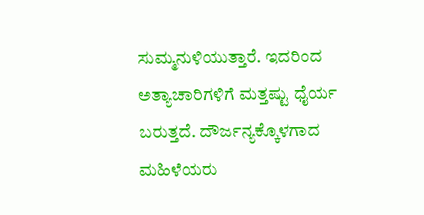ಸುಮ್ಮನುಳಿಯುತ್ತಾರೆ. ಇದರಿಂದ ಅತ್ಯಾಚಾರಿಗಳಿಗೆ ಮತ್ತಷ್ಟು ಧೈರ್ಯ ಬರುತ್ತದೆ. ದೌರ್ಜನ್ಯಕ್ಕೊಳಗಾದ ಮಹಿಳೆಯರು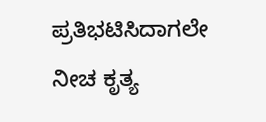ಪ್ರತಿಭಟಿಸಿದಾಗಲೇ ನೀಚ ಕೃತ್ಯ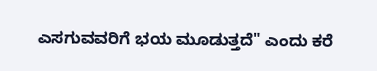ಎಸಗುವವರಿಗೆ ಭಯ ಮೂಡುತ್ತದೆ" ಎಂದು ಕರೆ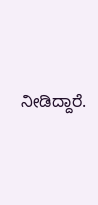ನೀಡಿದ್ದಾರೆ.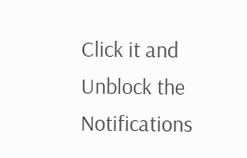Click it and Unblock the Notifications